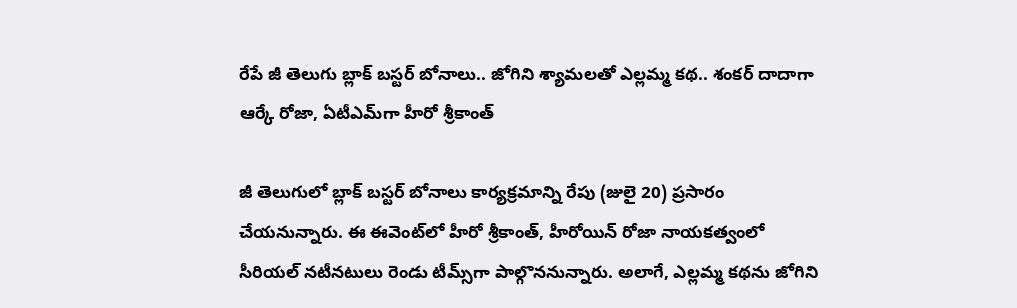రేపే జీ తెలుగు బ్లాక్ బస్టర్ బోనాలు.. జోగిని శ్యామలతో ఎల్లమ్మ కథ.. శంకర్ దాదాగా ఆర్కే రోజా, ఏటీఎమ్‌గా హీరో శ్రీకాంత్

జీ తెలుగులో బ్లాక్ బస్టర్ బోనాలు కార్యక్రమాన్ని రేపు (జులై 20) ప్రసారం చేయనున్నారు. ఈ ఈవెంట్‌లో హీరో శ్రీకాంత్, హీరోయిన్ రోజా నాయకత్వంలో సీరియల్ నటీనటులు రెండు టీమ్స్‌గా పాల్గొననున్నారు. అలాగే, ఎల్లమ్మ కథను జోగిని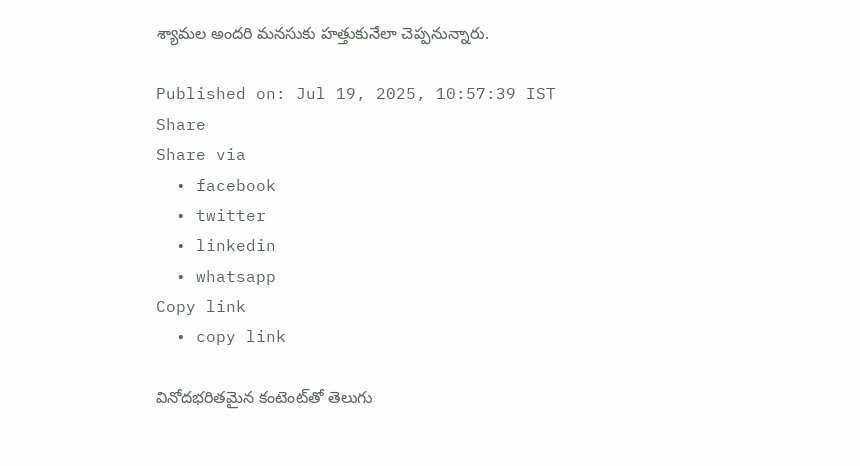శ్యామల అందరి మనసుకు హత్తుకునేలా చెప్పనున్నారు.

Published on: Jul 19, 2025, 10:57:39 IST
Share
Share via
  • facebook
  • twitter
  • linkedin
  • whatsapp
Copy link
  • copy link

వినోదభరితమైన కంటెంట్‌తో తెలుగు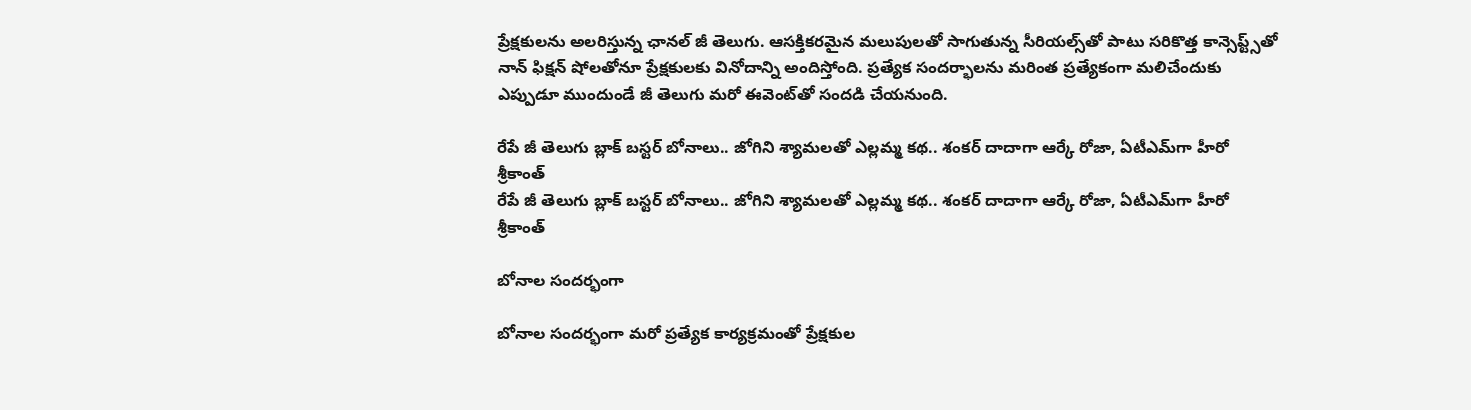ప్రేక్షకులను అలరిస్తున్న ఛానల్ జీ తెలుగు. ఆసక్తికరమైన మలుపులతో సాగుతున్న సీరియల్స్‌తో పాటు సరికొత్త కాన్సెప్ట్స్‌తో నాన్ ఫిక్షన్ షోలతోనూ ప్రేక్షకులకు వినోదాన్ని అందిస్తోంది. ప్రత్యేక సందర్భాలను మరింత ప్రత్యేకంగా మలిచేందుకు ఎప్పుడూ ముందుండే జీ తెలుగు మరో ఈవెంట్‌తో సందడి చేయనుంది.

రేపే జీ తెలుగు బ్లాక్ బస్టర్ బోనాలు.. జోగిని శ్యామలతో ఎల్లమ్మ కథ.. శంకర్ దాదాగా ఆర్కే రోజా, ఏటీఎమ్‌గా హీరో శ్రీకాంత్
రేపే జీ తెలుగు బ్లాక్ బస్టర్ బోనాలు.. జోగిని శ్యామలతో ఎల్లమ్మ కథ.. శంకర్ దాదాగా ఆర్కే రోజా, ఏటీఎమ్‌గా హీరో శ్రీకాంత్

బోనాల సందర్భంగా

బోనాల సందర్భంగా మరో ప్రత్యేక కార్యక్రమంతో ప్రేక్షకుల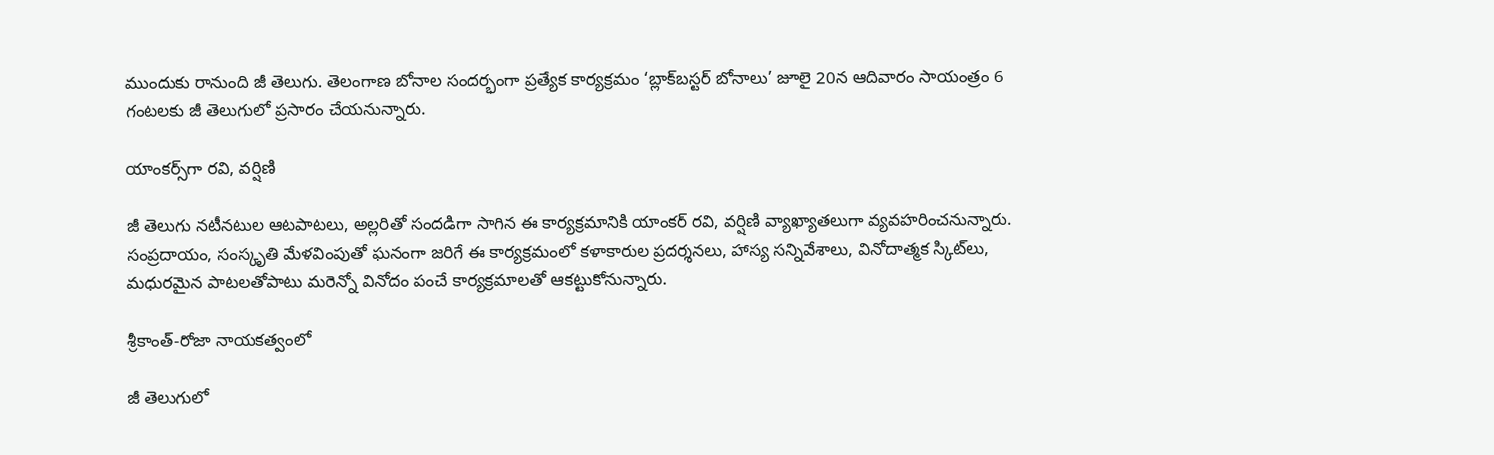ముందుకు రానుంది జీ తెలుగు. తెలంగాణ బోనాల సందర్భంగా ప్రత్యేక కార్యక్రమం ‘బ్లాక్‌బస్టర్ బోనాలు’ జూలై 20న ఆదివారం సాయంత్రం 6 గంటలకు జీ తెలుగులో ప్రసారం చేయనున్నారు.

యాంకర్స్‌గా రవి, వర్షిణి

జీ తెలుగు నటీనటుల ఆటపాటలు, అల్లరితో సందడిగా సాగిన ఈ కార్యక్రమానికి యాంకర్ రవి, వర్షిణి వ్యాఖ్యాతలుగా వ్యవహరించనున్నారు. సంప్రదాయం, సంస్కృతి మేళవింపుతో ఘనంగా జరిగే ఈ కార్యక్రమంలో కళాకారుల ప్రదర్శనలు, హాస్య సన్నివేశాలు, వినోదాత్మక స్కిట్‌లు, మధురమైన పాటలతోపాటు మరెన్నో వినోదం పంచే కార్యక్రమాలతో ఆకట్టుకోనున్నారు.

శ్రీకాంత్-రోజా నాయకత్వంలో

జీ తెలుగులో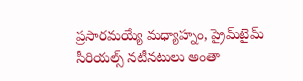ప్రసారమయ్యే మధ్యాహ్నం, ప్రైమ్‌టైమ్ సీరియల్స్ నటీనటులు అంతా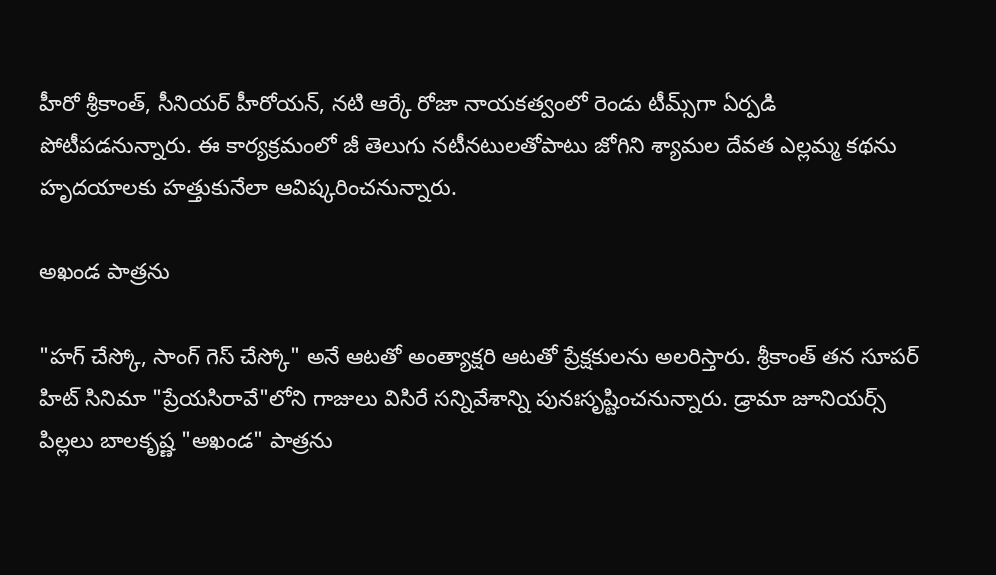హీరో శ్రీకాంత్, సీనియర్ హీరోయన్, నటి ఆర్కే రోజా నాయకత్వంలో రెండు టీమ్స్‌గా ఏర్పడి పోటీపడనున్నారు. ఈ కార్యక్రమంలో జీ తెలుగు నటీనటులతోపాటు జోగిని శ్యామల దేవత ఎల్లమ్మ కథను హృదయాలకు హత్తుకునేలా ఆవిష్కరించనున్నారు.

అఖండ పాత్రను

"హగ్ చేస్కో, సాంగ్ గెస్ చేస్కో" అనే ఆటతో అంత్యాక్షరి ఆటతో ప్రేక్షకులను అలరిస్తారు. శ్రీకాంత్ తన సూపర్ హిట్ సినిమా "ప్రేయసిరావే"లోని గాజులు విసిరే సన్నివేశాన్ని పునఃసృష్టించనున్నారు. డ్రామా జూనియర్స్ పిల్లలు బాలకృష్ణ "అఖండ" పాత్రను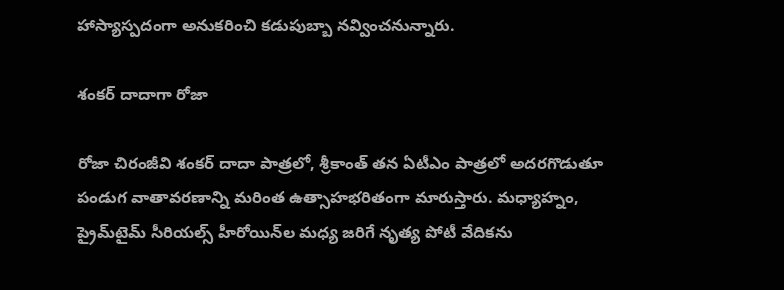హాస్యాస్పదంగా అనుకరించి కడుపుబ్బా నవ్వించనున్నారు.

శంకర్ దాదాగా రోజా

రోజా చిరంజీవి శంకర్ దాదా పాత్రలో, శ్రీకాంత్ తన ఏటీఎం పాత్రలో అదరగొడుతూ పండుగ వాతావరణాన్ని మరింత ఉత్సాహభరితంగా మారుస్తారు. మధ్యాహ్నం, ప్రైమ్‌టైమ్ సీరియల్స్ హీరోయిన్‌ల మధ్య జరిగే నృత్య పోటీ వేదికను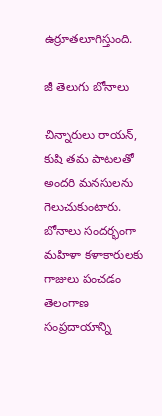ఉర్రూతలూగిస్తుంది.

జీ తెలుగు బోనాలు

చిన్నారులు రాయన్, కుషి తమ పాటలతో అందరి మనసులను గెలుచుకుంటారు. బోనాలు సందర్భంగా మహిళా కళాకారులకు గాజులు పంచడం తెలంగాణ సంప్రదాయాన్ని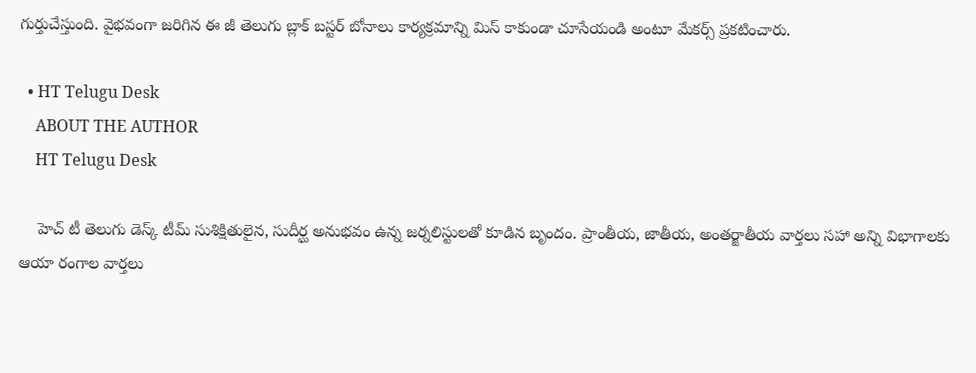గుర్తుచేస్తుంది. వైభవంగా జరిగిన ఈ జీ తెలుగు బ్లాక్ బస్టర్ బోనాలు కార్యక్రమాన్ని మిస్ కాకుండా చూసేయండి అంటూ మేకర్స్ ప్రకటించారు.

  • HT Telugu Desk
    ABOUT THE AUTHOR
    HT Telugu Desk

    హెచ్ టీ తెలుగు డెస్క్ టీమ్ సుశిక్షితులైన, సుదీర్ఘ అనుభవం ఉన్న జర్నలిస్టులతో కూడిన బృందం. ప్రాంతీయ, జాతీయ, అంతర్జాతీయ వార్తలు సహా అన్ని విభాగాలకు ఆయా రంగాల వార్తలు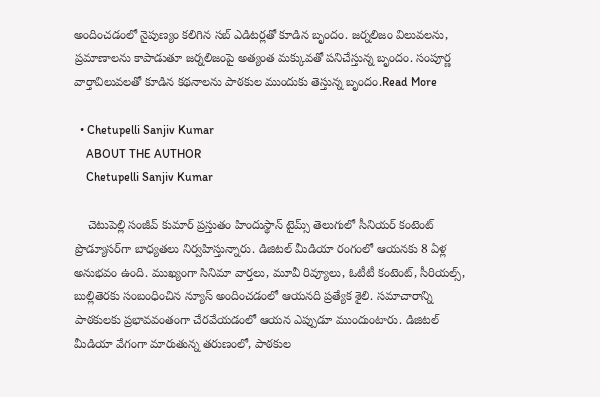అందించడంలో నైపుణ్యం కలిగిన సబ్ ఎడిటర్లతో కూడిన బృందం. జర్నలిజం విలువలను, ప్రమాణాలను కాపాడుతూ జర్నలిజంపై అత్యంత మక్కువతో పనిచేస్తున్న బృందం. సంపూర్ణ వార్తావిలువలతో కూడిన కథనాలను పాఠకుల ముందుకు తెస్తున్న బృందం.Read More

  • Chetupelli Sanjiv Kumar
    ABOUT THE AUTHOR
    Chetupelli Sanjiv Kumar

    చెటుపెల్లి సంజీవ్ కుమార్ ప్రస్తుతం హిందుస్థాన్ టైమ్స్ తెలుగులో సీనియర్ కంటెంట్ ప్రొడ్యూసర్‌గా బాధ్యతలు నిర్వహిస్తున్నారు. డిజిటల్ మీడియా రంగంలో ఆయనకు 8 ఏళ్ల అనుభవం ఉంది. ముఖ్యంగా సినిమా వార్తలు, మూవీ రివ్యూలు, ఓటీటీ కంటెంట్, సీరియల్స్, బుల్లితెరకు సంబంధించిన న్యూస్ అందించడంలో ఆయనది ప్రత్యేక శైలి. సమాచారాన్ని పాఠకులకు ప్రభావవంతంగా చేరవేయడంలో ఆయన ఎప్పుడూ ముందుంటారు. డిజిటల్ మీడియా వేగంగా మారుతున్న తరుణంలో, పాఠకుల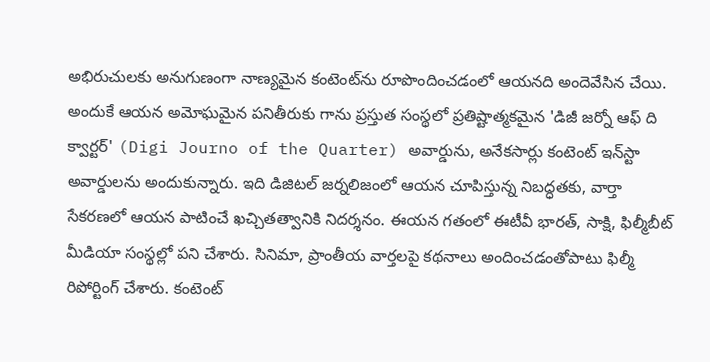అభిరుచులకు అనుగుణంగా నాణ్యమైన కంటెంట్‌ను రూపొందించడంలో ఆయనది అందెవేసిన చేయి. అందుకే ఆయన అమోఘమైన పనితీరుకు గాను ప్రస్తుత సంస్థలో ప్రతిష్టాత్మకమైన 'డిజీ జర్నో ఆఫ్ ది క్వార్టర్' (Digi Journo of the Quarter) అవార్డును, అనేకసార్లు కంటెంట్ ఇన్‌స్టా అవార్డులను అందుకున్నారు. ఇది డిజిటల్ జర్నలిజంలో ఆయన చూపిస్తున్న నిబద్ధతకు, వార్తా సేకరణలో ఆయన పాటించే ఖచ్చితత్వానికి నిదర్శనం. ఈయన గతంలో ఈటీవీ భారత్, సాక్షి, ఫిల్మీబీట్ మీడియా సంస్థల్లో పని చేశారు. సినిమా, ప్రాంతీయ వార్తలపై కథనాలు అందించడంతోపాటు ఫిల్మీ రిపోర్టింగ్ చేశారు. కంటెంట్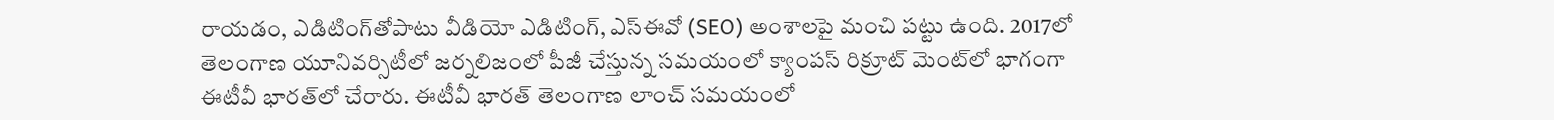రాయడం, ఎడిటింగ్‌తోపాటు వీడియో ఎడిటింగ్, ఎస్‌ఈవో (SEO) అంశాలపై మంచి పట్టు ఉంది. 2017లో తెలంగాణ యూనివర్సిటీలో జర్నలిజంలో పీజీ చేస్తున్న సమయంలో క్యాంపస్ రిక్రూట్ మెంట్‌లో భాగంగా ఈటీవీ భారత్‌లో చేరారు. ఈటీవీ భారత్ తెలంగాణ లాంచ్ సమయంలో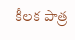కీలక పాత్ర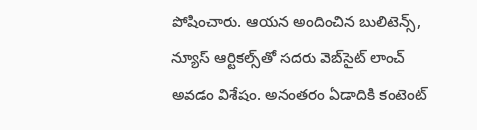పోషించారు. ఆయన అందించిన బులిటెన్స్, న్యూస్ ఆర్టికల్స్‌తో సదరు వెబ్‌సైట్ లాంచ్ అవడం విశేషం. అనంతరం ఏడాదికి కంటెంట్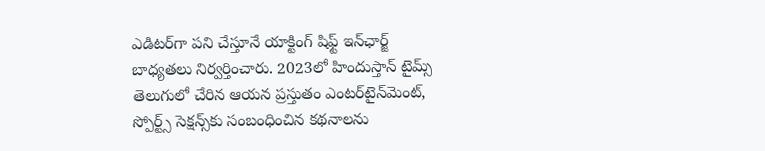ఎడిటర్‌గా పని చేస్తూనే యాక్టింగ్ షిఫ్ట్ ఇన్‌ఛార్జ్ బాధ్యతలు నిర్వర్తించారు. 2023లో హిందుస్తాన్ టైమ్స్ తెలుగులో చేరిన ఆయన ప్రస్తుతం ఎంటర్‌టైన్‌మెంట్, స్పోర్ట్స్ సెక్షన్స్‌కు సంబంధించిన కథనాలను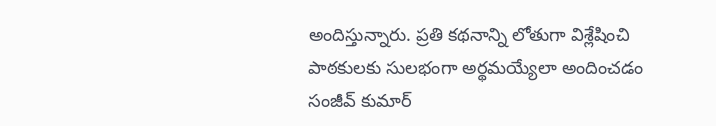అందిస్తున్నారు. ప్రతి కథనాన్ని లోతుగా విశ్లేషించి పాఠకులకు సులభంగా అర్థమయ్యేలా అందించడం సంజీవ్ కుమార్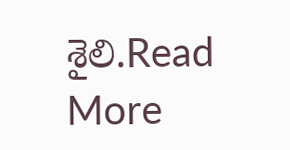శైలి.Read More